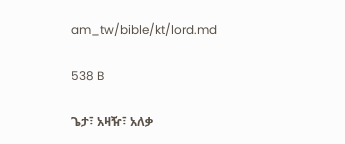am_tw/bible/kt/lord.md

538 B

ጌታ፣ አዛዥ፣ አለቃ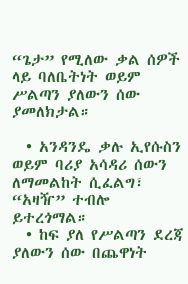“ጌታ” የሚለው ቃል ሰዎች ላይ ባለቤትነት ወይም ሥልጣን ያለውን ሰው ያመለክታል።

  • አንዳንዴ ቃሉ ኢየሱስን ወይም ባሪያ አሳዳሪ ሰውን ለማመልከት ሲፈልግ፣ “አዛዥ” ተብሎ ይተረጎማል።
  • ከፍ ያለ የሥልጣን ደረጃ ያለውን ሰው በጨዋነት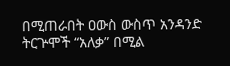በሚጠራበት ዐውስ ውስጥ አንዳንድ ትርጕሞች “አለቃ” በሚል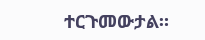ተርጉመውታል።